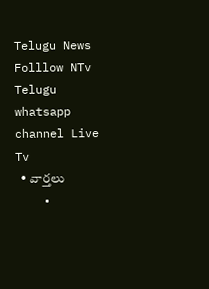Telugu News
Folllow NTv Telugu whatsapp channel Live Tv
  • వార్తలు
    •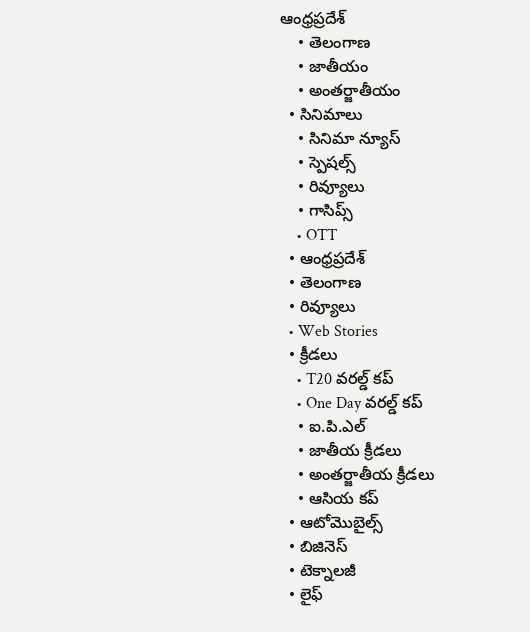ఆంధ్రప్రదేశ్
    • తెలంగాణ
    • జాతీయం
    • అంతర్జాతీయం
  • సినిమాలు
    • సినిమా న్యూస్
    • స్పెషల్స్
    • రివ్యూలు
    • గాసిప్స్
    • OTT
  • ఆంధ్రప్రదేశ్
  • తెలంగాణ
  • రివ్యూలు
  • Web Stories
  • క్రీడలు
    • T20 వరల్డ్ కప్
    • One Day వరల్డ్ కప్
    • ఐ.పి.ఎల్
    • జాతీయ క్రీడలు
    • అంతర్జాతీయ క్రీడలు
    • ఆసియ కప్
  • ఆటోమొబైల్స్
  • బిజినెస్‌
  • టెక్నాలజీ
  • లైఫ్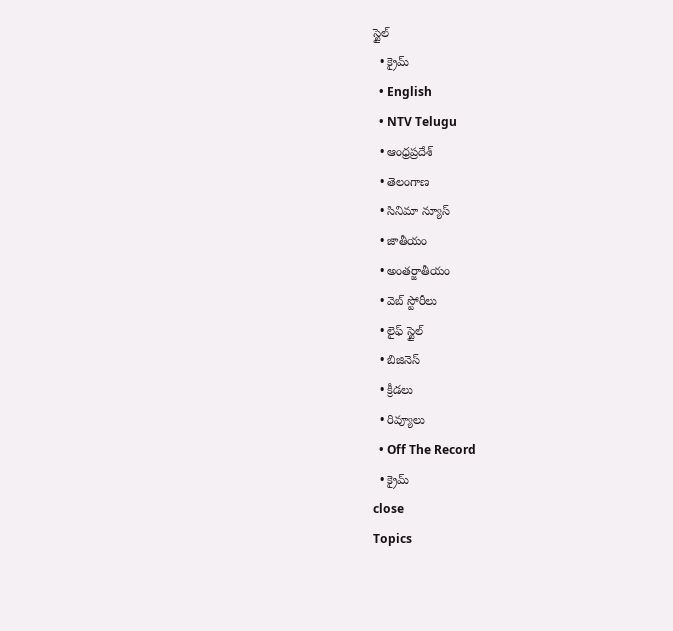స్టైల్
  • క్రైమ్
  • English
  • NTV Telugu
  • ఆంధ్రప్రదేశ్
  • తెలంగాణ
  • సినిమా న్యూస్
  • జాతీయం
  • అంతర్జాతీయం
  • వెబ్ స్టోరీలు
  • లైఫ్ స్టైల్
  • బిజినెస్‌
  • క్రీడలు
  • రివ్యూలు
  • Off The Record
  • క్రైమ్
close
Topics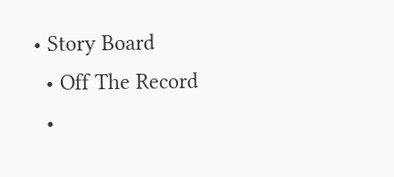• Story Board
  • Off The Record
  •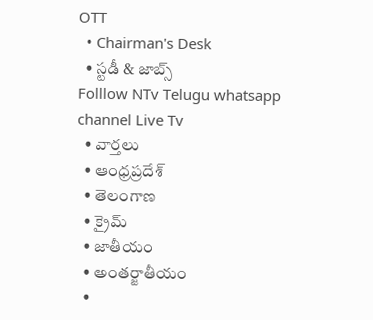OTT
  • Chairman's Desk
  • స్టడీ & జాబ్స్
Folllow NTv Telugu whatsapp channel Live Tv
  • వార్తలు
  • ఆంధ్రప్రదేశ్
  • తెలంగాణ
  • క్రైమ్
  • జాతీయం
  • అంతర్జాతీయం
  •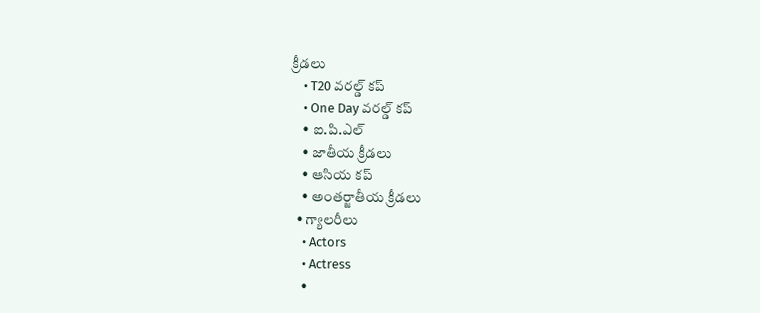క్రీడలు
    • T20 వరల్డ్ కప్
    • One Day వరల్డ్ కప్
    • ఐ.పి.ఎల్
    • జాతీయ క్రీడలు
    • ఆసియ కప్
    • అంతర్జాతీయ క్రీడలు
  • గ్యాలరీలు
    • Actors
    • Actress
    •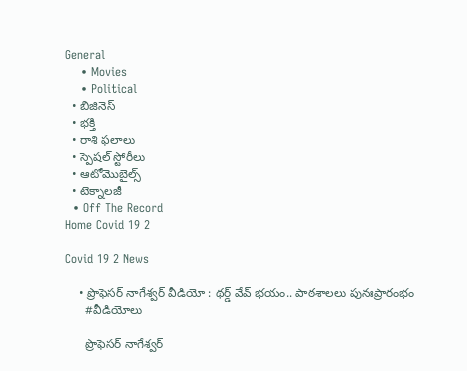General
    • Movies
    • Political
  • బిజినెస్‌
  • భక్తి
  • రాశి ఫలాలు
  • స్పెషల్‌ స్టోరీలు
  • ఆటోమొబైల్స్
  • టెక్నాలజీ
  • Off The Record
Home Covid 19 2

Covid 19 2 News

    • ప్రొఫెసర్ నాగేశ్వర్ వీడియో : థర్డ్ వేవ్ భయం.. పాఠశాలలు పునఃప్రారంభం
      #వీడియోలు

      ప్రొఫెసర్ నాగేశ్వర్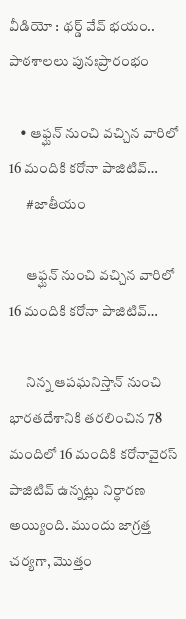వీడియో : థర్డ్ వేవ్ భయం.. పాఠశాలలు పునఃప్రారంభం

    • ఆఫ్ఘన్ నుంచి వచ్చిన వారిలో 16 మందికి కరోనా పాజిటివ్…
      #జాతీయం

      ఆఫ్ఘన్ నుంచి వచ్చిన వారిలో 16 మందికి కరోనా పాజిటివ్…

      నిన్న ఆపఘనిస్తాన్ నుంచి భారతదేశానికి తరలించిన 78 మందిలో 16 మందికి కరోనావైరస్ పాజిటివ్ ఉన్నట్లు నిర్ధారణ అయ్యింది. ముందు జాగ్రత్త చర్యగా, మొత్తం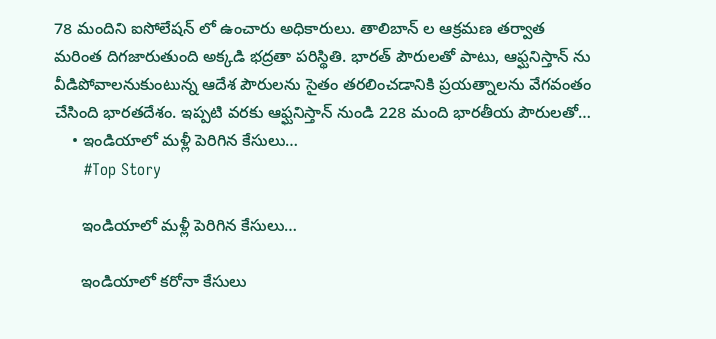78 మందిని ఐసోలేషన్ లో ఉంచారు అధికారులు. తాలిబాన్ ల ఆక్రమణ తర్వాత మరింత దిగజారుతుంది అక్కడి భద్రతా పరిస్థితి. భారత్ పౌరులతో పాటు, ఆఫ్ఘనిస్తాన్ ను వీడిపోవాలనుకుంటున్న ఆదేశ పౌరులను సైతం తరలించడానికి ప్రయత్నాలను వేగవంతం చేసింది భారతదేశం. ఇప్పటి వరకు ఆఫ్ఘనిస్తాన్ నుండి 228 మంది భారతీయ పౌరులతో…
    • ఇండియాలో మ‌ళ్లీ పెరిగిన కేసులు…
      #Top Story

      ఇండియాలో మ‌ళ్లీ పెరిగిన కేసులు…

      ఇండియాలో క‌రోనా కేసులు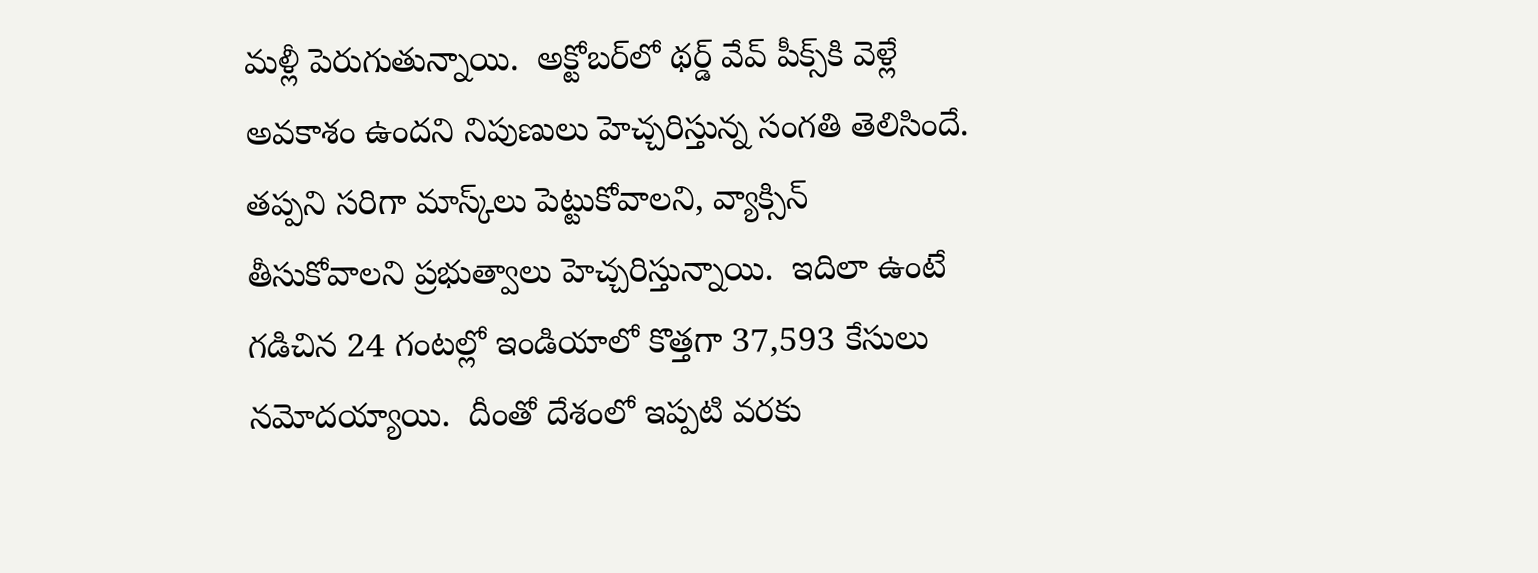మ‌ళ్లీ పెరుగుతున్నాయి.  అక్టోబ‌ర్‌లో థ‌ర్డ్ వేవ్ పీక్స్‌కి వెళ్లే అవ‌కాశం ఉంద‌ని నిపుణులు హెచ్చ‌రిస్తున్న సంగ‌తి తెలిసిందే.  త‌ప్ప‌ని స‌రిగా మాస్క్‌లు పెట్టుకోవాల‌ని, వ్యాక్సిన్ తీసుకోవాల‌ని ప్ర‌భుత్వాలు హెచ్చ‌రిస్తున్నాయి.  ఇదిలా ఉంటే గ‌డిచిన 24 గంట‌ల్లో ఇండియాలో కొత్త‌గా 37,593 కేసులు న‌మోద‌య్యాయి.  దీంతో దేశంలో ఇప్ప‌టి వ‌ర‌కు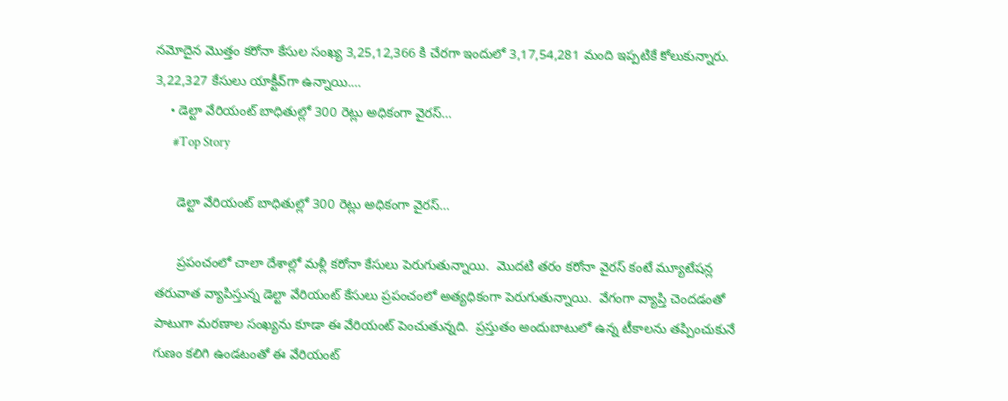న‌మోదైన మొత్తం క‌రోనా కేసుల సంఖ్య 3,25,12,366 కి చేర‌గా ఇందులో 3,17,54,281 మంది ఇప్ప‌టికే కోలుకున్నారు.  3,22,327 కేసులు యాక్టీవ్‌గా ఉన్నాయి.…
    • డెల్టా వేరియంట్ బాధితుల్లో 300 రెట్లు అధికంగా వైరస్‌…
      #Top Story

      డెల్టా వేరియంట్ బాధితుల్లో 300 రెట్లు అధికంగా వైరస్‌…

      ప్ర‌పంచంలో చాలా దేశాల్లో మ‌ళ్లీ క‌రోనా కేసులు పెరుగుతున్నాయి.  మొద‌టి త‌రం క‌రోనా వైర‌స్ కంటే మ్యూటేష‌న్ల త‌రువాత వ్యాపిస్తున్న డెల్టా వేరియంట్ కేసులు ప్ర‌పంచంలో అత్య‌ధికంగా పెరుగుతున్నాయి.  వేగంగా వ్యాప్తి చెంద‌డంతో పాటుగా మ‌ర‌ణాల సంఖ్య‌ను కూడా ఈ వేరియంట్ పెంచుతున్న‌ది.  ప్ర‌స్తుతం అందుబాటులో ఉన్న టీకాల‌ను త‌ప్పించుకునే గుణం క‌లిగి ఉండ‌టంతో ఈ వేరియంట్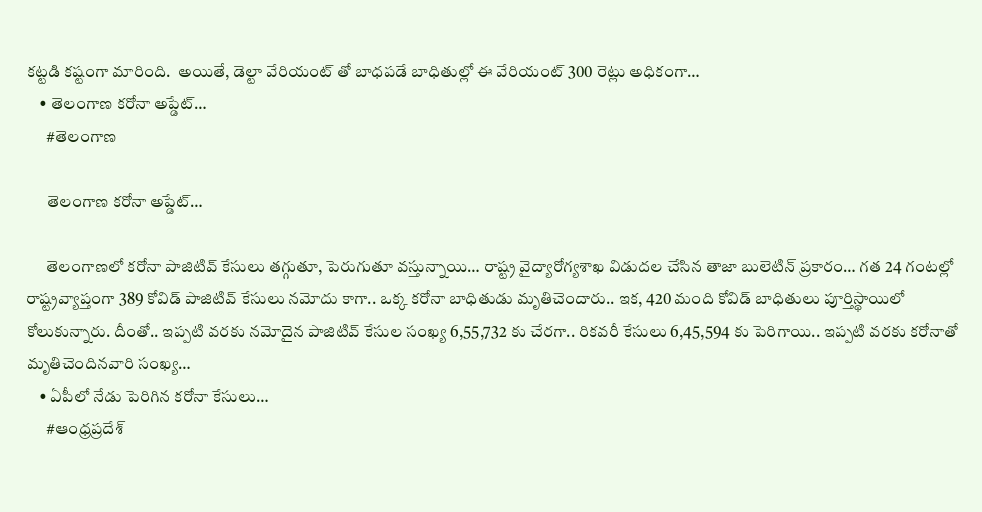క‌ట్ట‌డి క‌ష్టంగా మారింది.  అయితే, డెల్టా వేరియంట్ తో బాధ‌ప‌డే బాధితుల్లో ఈ వేరియంట్ 300 రెట్లు అధికంగా…
    • తెలంగాణ కరోనా అప్డేట్…
      #తెలంగాణ

      తెలంగాణ కరోనా అప్డేట్…

      తెలంగాణలో కరోనా పాజిటివ్ కేసులు తగ్గుతూ, పెరుగుతూ వస్తున్నాయి… రాష్ట్ర వైద్యారోగ్యశాఖ విడుదల చేసిన తాజా బులెటిన్‌ ప్రకారం… గత 24 గంటల్లో రాష్ట్రవ్యాప్తంగా 389 కోవిడ్‌ పాజిటివ్ కేసులు నమోదు కాగా.. ఒక్క కరోనా బాధితుడు మృతిచెందారు.. ఇక, 420 మంది కోవిడ్‌ బాధితులు పూర్తిస్థాయిలో కోలుకున్నారు. దీంతో.. ఇప్పటి వరకు నమోదైన పాజిటివ్‌ కేసుల సంఖ్య 6,55,732 కు చేరగా.. రికవరీ కేసులు 6,45,594 కు పెరిగాయి.. ఇప్పటి వరకు కరోనాతో మృతిచెందినవారి సంఖ్య…
    • ఏపీలో నేడు పెరిగిన కరోనా కేసులు…
      #ఆంధ్రప్రదేశ్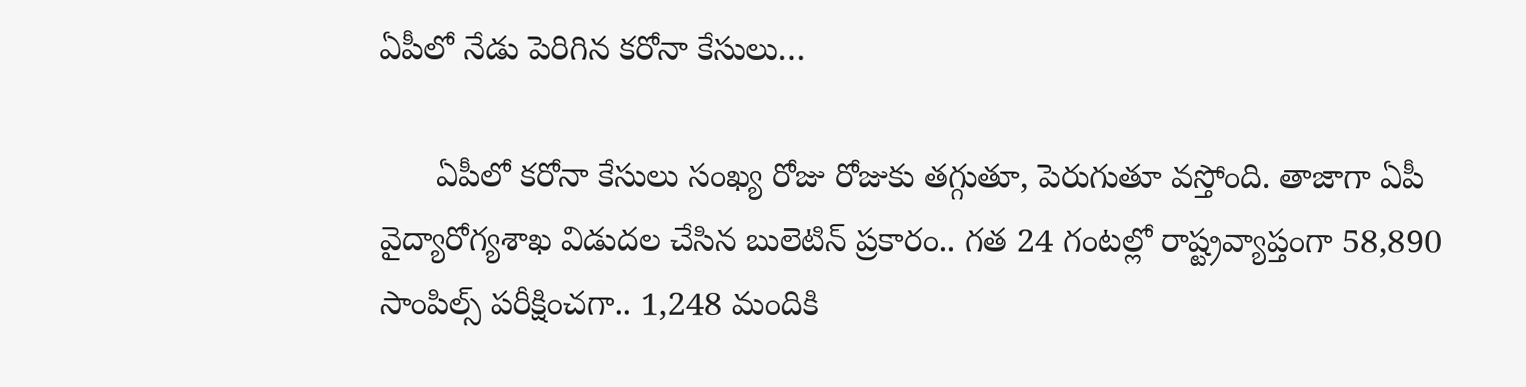ఏపీలో నేడు పెరిగిన కరోనా కేసులు…

      ఏపీలో కరోనా కేసులు సంఖ్య రోజు రోజుకు తగ్గుతూ, పెరుగుతూ వస్తోంది. తాజాగా ఏపీ వైద్యారోగ్యశాఖ విడుదల చేసిన బులెటిన్‌ ప్రకారం.. గత 24 గంటల్లో రాష్ట్రవ్యాప్తంగా 58,890 సాంపిల్స్ పరీక్షించగా.. 1,248 మందికి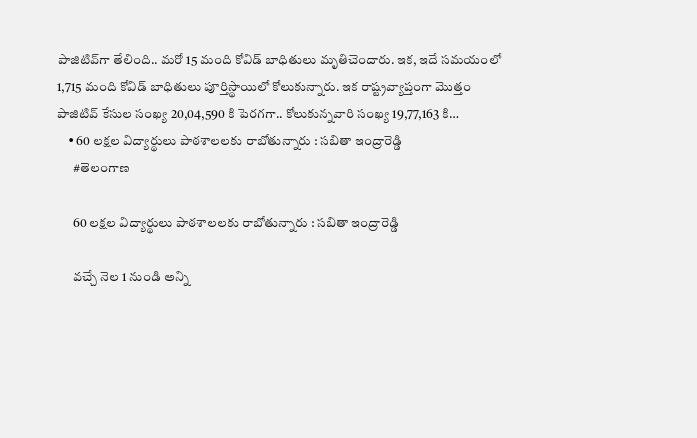పాజిటివ్‌గా తేలింది.. మరో 15 మంది కోవిడ్‌ బాధితులు మృతిచెందారు. ఇక, ఇదే సమయంలో 1,715 మంది కోవిడ్ బాధితులు పూర్తిస్థాయిలో కోలుకున్నారు. ఇక రాష్ట్రవ్యాప్తంగా మొత్తం పాజిటివ్‌ కేసుల సంఖ్య 20,04,590 కి పెరగగా.. కోలుకున్నవారి సంఖ్య 19,77,163 కి…
    • 60 లక్షల విద్యార్థులు పాఠశాలలకు రాబోతున్నారు : సబితా ఇంద్రారెడ్డి
      #తెలంగాణ

      60 లక్షల విద్యార్థులు పాఠశాలలకు రాబోతున్నారు : సబితా ఇంద్రారెడ్డి

      వచ్చే నెల 1 నుండి అన్ని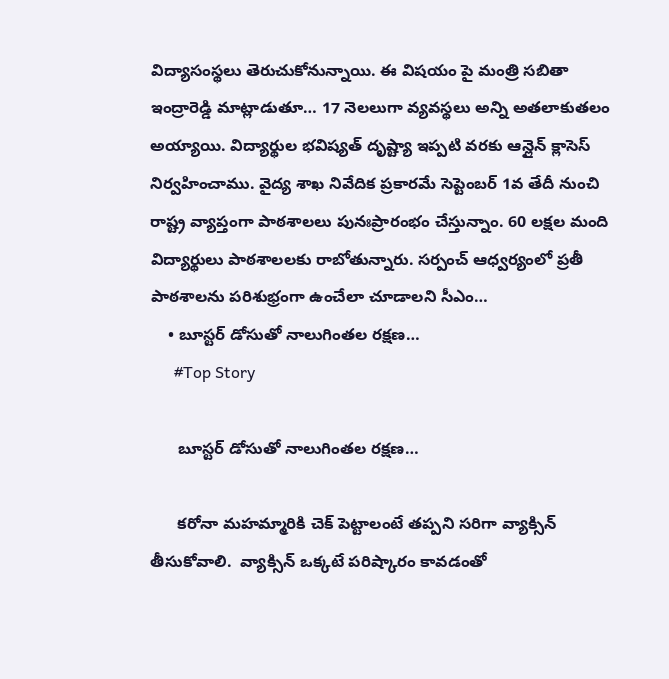విద్యాసంస్థలు తెరుచుకోనున్నాయి. ఈ విషయం పై మంత్రి సబితా ఇంద్రారెడ్డి మాట్లాడుతూ… 17 నెలలుగా వ్యవస్థలు అన్ని అతలాకుతలం అయ్యాయి. విద్యార్థుల భవిష్యత్ దృష్ట్యా ఇప్పటి వరకు ఆన్లైన్ క్లాసెస్ నిర్వహించాము. వైద్య శాఖ నివేదిక ప్రకారమే సెప్టెంబర్ 1వ తేదీ నుంచి రాష్ట్ర వ్యాప్తంగా పాఠశాలలు పునఃప్రారంభం చేస్తున్నాం. 60 లక్షల మంది విద్యార్థులు పాఠశాలలకు రాబోతున్నారు. సర్పంచ్ ఆధ్వర్యంలో ప్రతీ పాఠశాలను పరిశుభ్రంగా ఉంచేలా చూడాలని సీఎం…
    • బూస్ట‌ర్ డోసుతో నాలుగింత‌ల ర‌క్ష‌ణ‌…
      #Top Story

      బూస్ట‌ర్ డోసుతో నాలుగింత‌ల ర‌క్ష‌ణ‌…

      క‌రోనా మ‌హ‌మ్మారికి చెక్ పెట్టాలంటే త‌ప్ప‌ని స‌రిగా వ్యాక్సిన్ తీసుకోవాలి.  వ్యాక్సిన్ ఒక్క‌టే ప‌రిష్కారం కావ‌డంతో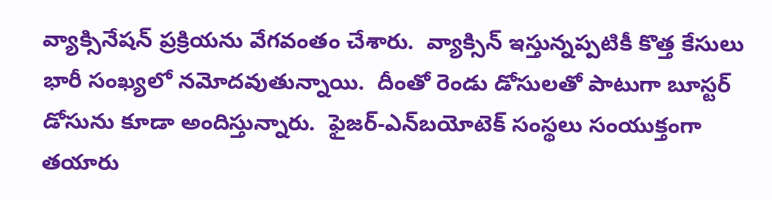వ్యాక్సినేష‌న్ ప్ర‌క్రియ‌ను వేగ‌వంతం చేశారు.  వ్యాక్సిన్ ఇస్తున్న‌ప్ప‌టికీ కొత్త కేసులు భారీ సంఖ్య‌లో న‌మోద‌వుతున్నాయి.  దీంతో రెండు డోసుల‌తో పాటుగా బూస్ట‌ర్ డోసును కూడా అందిస్తున్నారు.  ఫైజ‌ర్‌-ఎన్‌బ‌యోటెక్ సంస్థ‌లు సంయుక్తంగా త‌యారు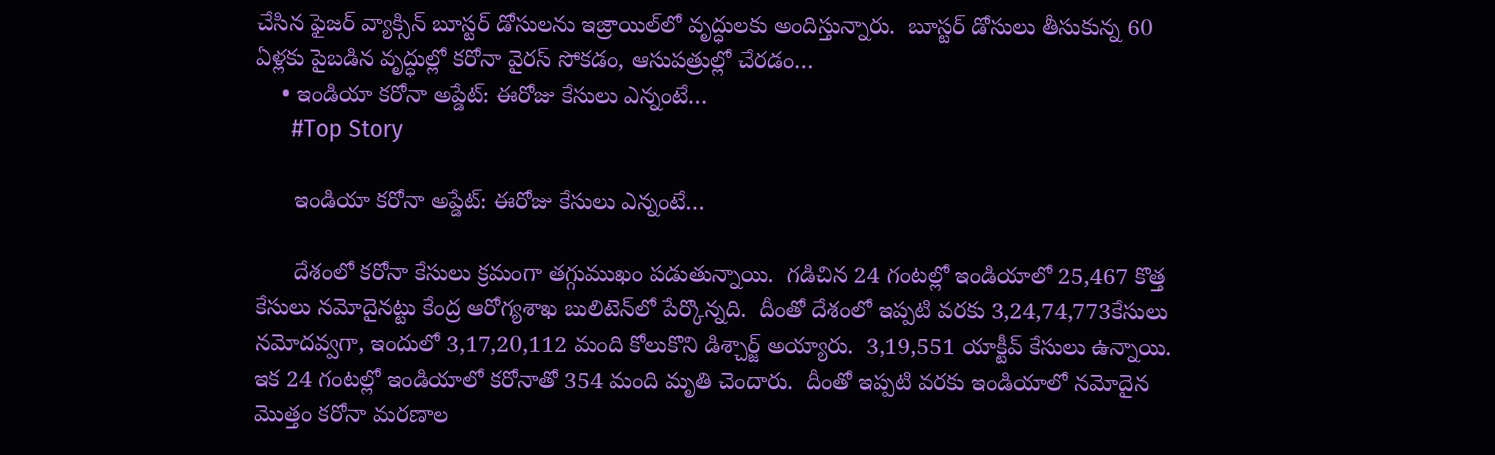చేసిన ఫైజ‌ర్ వ్యాక్సిన్ బూస్ట‌ర్ డోసుల‌ను ఇజ్రాయిల్‌లో వృద్ధుల‌కు అందిస్తున్నారు.  బూస్ట‌ర్ డోసులు తీసుకున్న 60 ఏళ్ల‌కు పైబ‌డిన వృద్ధుల్లో క‌రోనా వైర‌స్ సోక‌డం, ఆసుప‌త్రుల్లో చేర‌డం…
    • ఇండియా క‌రోనా అప్డేట్‌: ఈరోజు కేసులు ఎన్నంటే…
      #Top Story

      ఇండియా క‌రోనా అప్డేట్‌: ఈరోజు కేసులు ఎన్నంటే…

      దేశంలో క‌రోనా కేసులు క్ర‌మంగా త‌గ్గుముఖం ప‌డుతున్నాయి.  గ‌డిచిన 24 గంట‌ల్లో ఇండియాలో 25,467 కొత్త కేసులు న‌మోదైన‌ట్టు కేంద్ర ఆరోగ్య‌శాఖ బులిటెన్‌లో పేర్కొన్న‌ది.  దీంతో దేశంలో ఇప్ప‌టి వ‌ర‌కు 3,24,74,773కేసులు న‌మోద‌వ్వ‌గా, ఇందులో 3,17,20,112 మంది కోలుకొని డిశ్చార్జ్ అయ్యారు.  3,19,551 యాక్టీవ్ కేసులు ఉన్నాయి.  ఇక 24 గంట‌ల్లో ఇండియాలో క‌రోనాతో 354 మంది మృతి చెందారు.  దీంతో ఇప్ప‌టి వ‌ర‌కు ఇండియాలో న‌మోదైన మొత్తం క‌రోనా మ‌ర‌ణాల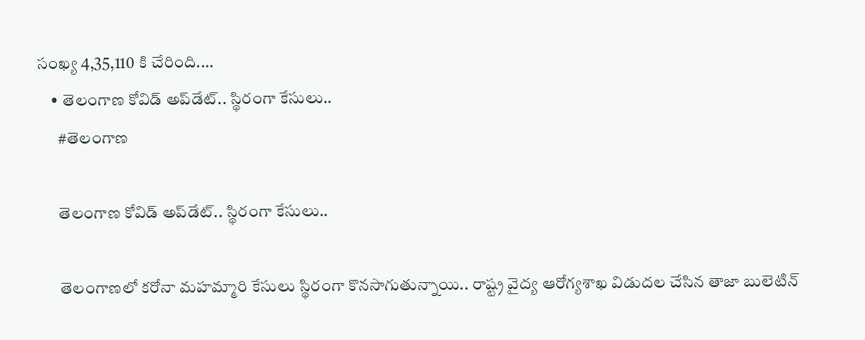సంఖ్య 4,35,110 కి చేరింది.…
    • తెలంగాణ కోవిడ్‌ అప్‌డేట్.. స్థిరంగా కేసులు..
      #తెలంగాణ

      తెలంగాణ కోవిడ్‌ అప్‌డేట్.. స్థిరంగా కేసులు..

      తెలంగాణలో కరోనా మహమ్మారి కేసులు స్థిరంగా కొనసాగుతున్నాయి.. రాష్ట్ర వైద్య ఆరోగ్యశాఖ విడుదల చేసిన తాజా బులెటిన్‌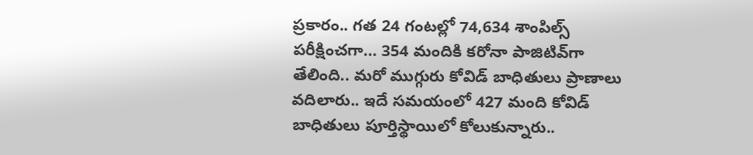ప్రకారం.. గత 24 గంటల్లో 74,634 శాంపిల్స్‌ పరీక్షించగా… 354 మందికి కరోనా పాజిటివ్‌గా తేలింది.. మరో ముగ్గురు కోవిడ్‌ బాధితులు ప్రాణాలు వదిలారు.. ఇదే సమయంలో 427 మంది కోవిడ్‌ బాధితులు పూర్తిస్థాయిలో కోలుకున్నారు..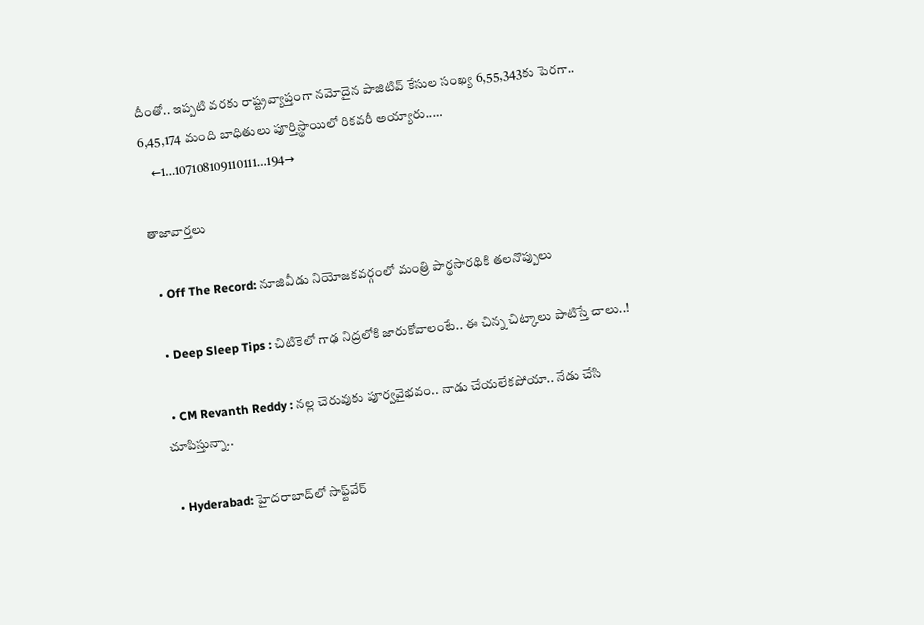దీంతో.. ఇప్పటి వరకు రాష్ట్రవ్యాప్తంగా నమోదైన పాజిటివ్‌ కేసుల సంఖ్య 6,55,343కు పెరగా.. 6,45,174 మంది బాధితులు పూర్తిస్థాయిలో రికవరీ అయ్యారు..…
    ←1…107108109110111…194→

తాజావార్తలు

  • Off The Record: నూజివీడు నియోజకవర్గంలో మంత్రి పార్థసారథికి తలనొప్పులు

  • Deep Sleep Tips : చిటికెలో గాఢ నిద్రలోకి జారుకోవాలంటే.. ఈ చిన్న చిట్కాలు పాటిస్తే చాలు..!

  • CM Revanth Reddy : నల్ల చెరువుకు పూర్వవైభవం.. నాడు చేయలేకపోయా.. నేడు చేసి చూపిస్తున్నా..

  • Hyderabad: హైదరాబాద్‌లో సాఫ్ట్‌వేర్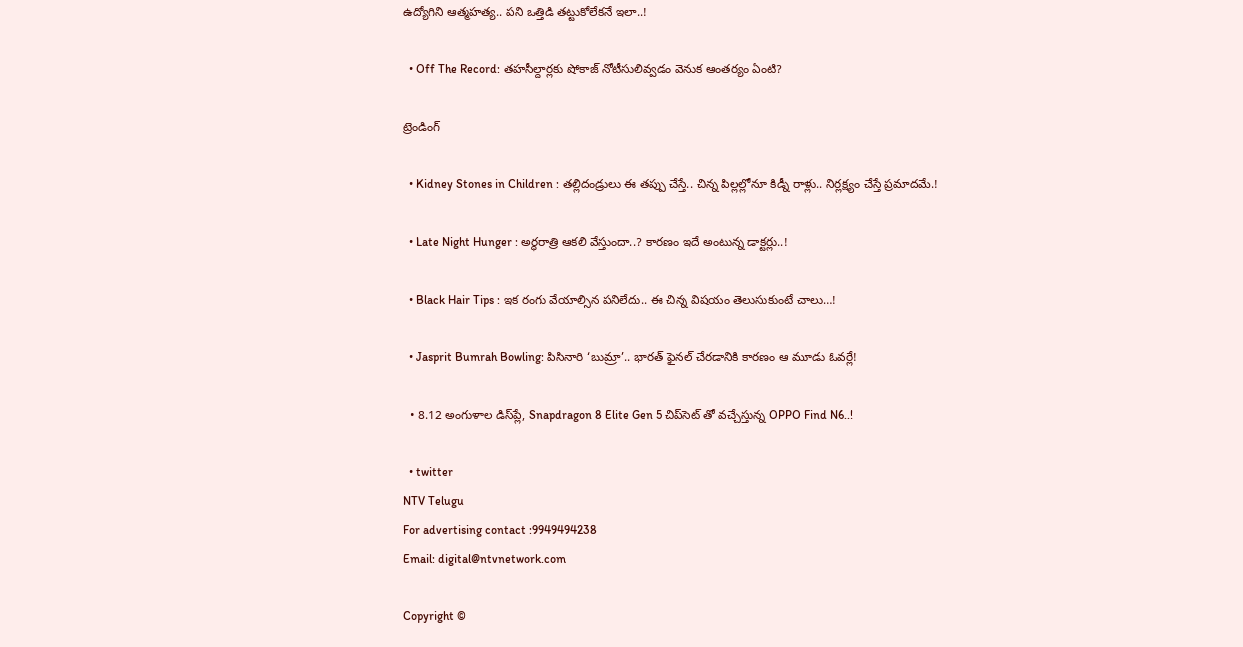ఉద్యోగిని ఆత్మహత్య.. పని ఒత్తిడి తట్టుకోలేకనే ఇలా..!

  • Off The Record: తహసీల్దార్లకు షోకాజ్ నోటీసులివ్వడం వెనుక ఆంతర్యం ఏంటి?

ట్రెండింగ్‌

  • Kidney Stones in Children : తల్లిదండ్రులు ఈ తప్పు చేస్తే.. చిన్న పిల్లల్లోనూ కిడ్నీ రాళ్లు.. నిర్లక్ష్యం చేస్తే ప్రమాదమే.!

  • Late Night Hunger : అర్ధరాత్రి ఆకలి వేస్తుందా..? కారణం ఇదే అంటున్న డాక్టర్లు..!

  • Black Hair Tips : ఇక రంగు వేయాల్సిన పనిలేదు.. ఈ చిన్న విషయం తెలుసుకుంటే చాలు…!

  • Jasprit Bumrah Bowling: పిసినారి ‘బుమ్రా’.. భారత్ ఫైనల్ చేరడానికి కారణం ఆ మూడు ఓవర్లే!

  • 8.12 అంగుళాల డిస్‌ప్లే, Snapdragon 8 Elite Gen 5 చిప్‌సెట్‌ తో వచ్చేస్తున్న OPPO Find N6..!

  • twitter
NTV Telugu
For advertising contact :9949494238
Email: digital@ntvnetwork.com

Copyright ©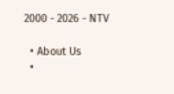2000 - 2026 - NTV

  • About Us
  •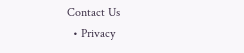Contact Us
  • Privacy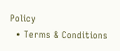Policy
  • Terms & Conditions